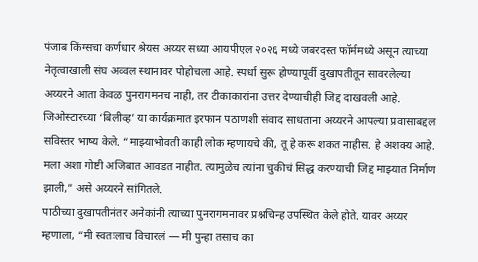पंजाब किंग्सचा कर्णधार श्रेयस अय्यर सध्या आयपीएल २०२६ मध्ये जबरदस्त फॉर्ममध्ये असून त्याच्या नेतृत्वाखाली संघ अव्वल स्थानावर पोहोचला आहे. स्पर्धा सुरू होण्यापूर्वी दुखापतीतून सावरलेल्या अय्यरने आता केवळ पुनरागमनच नाही, तर टीकाकारांना उत्तर देण्याचीही जिद्द दाखवली आहे.
जिओस्टारच्या ‘बिलीव्ह’ या कार्यक्रमात इरफान पठाणशी संवाद साधताना अय्यरने आपल्या प्रवासाबद्दल सविस्तर भाष्य केले. “माझ्याभोवती काही लोक म्हणायचे की, तू हे करू शकत नाहीस. हे अशक्य आहे. मला अशा गोष्टी अजिबात आवडत नाहीत. त्यामुळेच त्यांना चुकीचं सिद्ध करण्याची जिद्द माझ्यात निर्माण झाली,” असे अय्यरने सांगितले.
पाठीच्या दुखापतीनंतर अनेकांनी त्याच्या पुनरागमनावर प्रश्नचिन्ह उपस्थित केले होते. यावर अय्यर म्हणाला, “मी स्वतःलाच विचारलं — मी पुन्हा तसाच का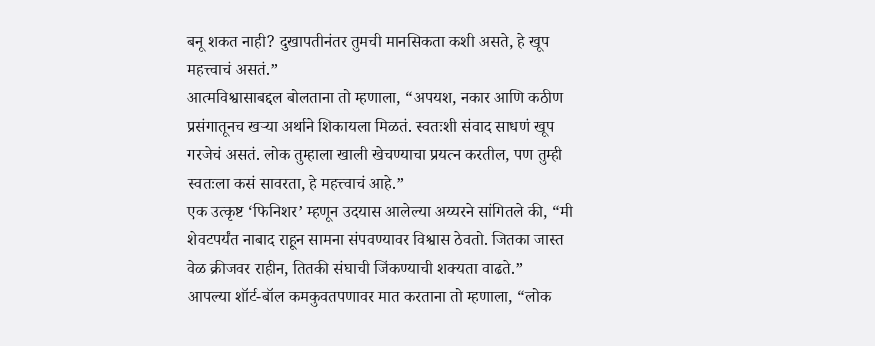बनू शकत नाही? दुखापतीनंतर तुमची मानसिकता कशी असते, हे खूप महत्त्वाचं असतं.”
आत्मविश्वासाबद्दल बोलताना तो म्हणाला, “अपयश, नकार आणि कठीण प्रसंगातूनच खऱ्या अर्थाने शिकायला मिळतं. स्वतःशी संवाद साधणं खूप गरजेचं असतं. लोक तुम्हाला खाली खेचण्याचा प्रयत्न करतील, पण तुम्ही स्वतःला कसं सावरता, हे महत्त्वाचं आहे.”
एक उत्कृष्ट ‘फिनिशर’ म्हणून उदयास आलेल्या अय्यरने सांगितले की, “मी शेवटपर्यंत नाबाद राहून सामना संपवण्यावर विश्वास ठेवतो. जितका जास्त वेळ क्रीजवर राहीन, तितकी संघाची जिंकण्याची शक्यता वाढते.”
आपल्या शॉर्ट-बॉल कमकुवतपणावर मात करताना तो म्हणाला, “लोक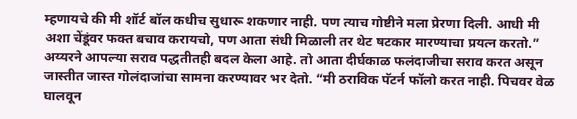म्हणायचे की मी शॉर्ट बॉल कधीच सुधारू शकणार नाही. पण त्याच गोष्टीने मला प्रेरणा दिली. आधी मी अशा चेंडूंवर फक्त बचाव करायचो, पण आता संधी मिळाली तर थेट षटकार मारण्याचा प्रयत्न करतो.”
अय्यरने आपल्या सराव पद्धतीतही बदल केला आहे. तो आता दीर्घकाळ फलंदाजीचा सराव करत असून जास्तीत जास्त गोलंदाजांचा सामना करण्यावर भर देतो. “मी ठराविक पॅटर्न फॉलो करत नाही. पिचवर वेळ घालवून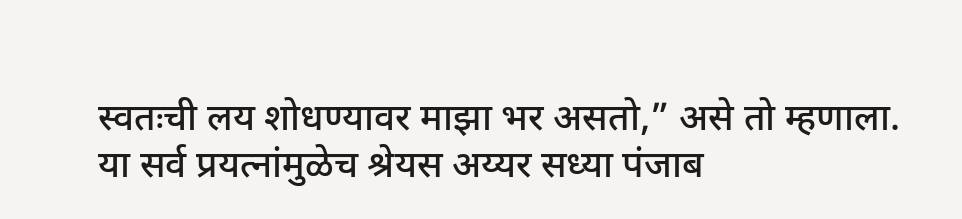स्वतःची लय शोधण्यावर माझा भर असतो,” असे तो म्हणाला.
या सर्व प्रयत्नांमुळेच श्रेयस अय्यर सध्या पंजाब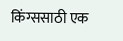किंग्ससाठी एक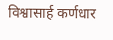विश्वासार्ह कर्णधार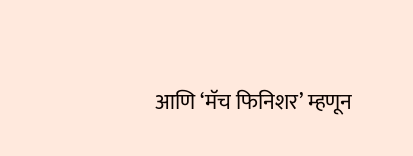आणि ‘मॅच फिनिशर’ म्हणून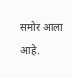समोर आला आहे.